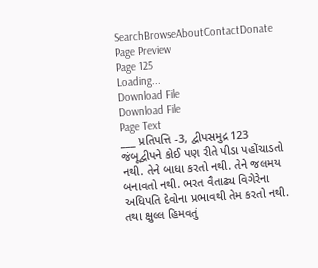SearchBrowseAboutContactDonate
Page Preview
Page 125
Loading...
Download File
Download File
Page Text
___ પ્રતિપત્તિ -3, દ્વીપસમુદ્ર 123 જંબૂદ્વીપને કોઈ પણ રીતે પીડા પહોંચાડતો નથી. તેને બાધા કરતો નથી. તેને જલમય બનાવતો નથી. ભરત વૈતાઢ્ય વિગેરેના અધિપતિ દેવોના પ્રભાવથી તેમ કરતો નથી. તથા ક્ષુલ્લ હિમવતું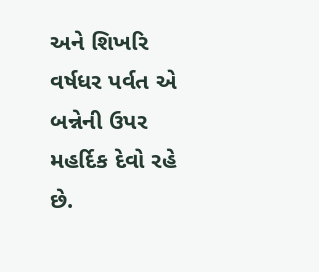અને શિખરિ વર્ષધર પર્વત એ બન્નેની ઉપર મહર્દિક દેવો રહે છે.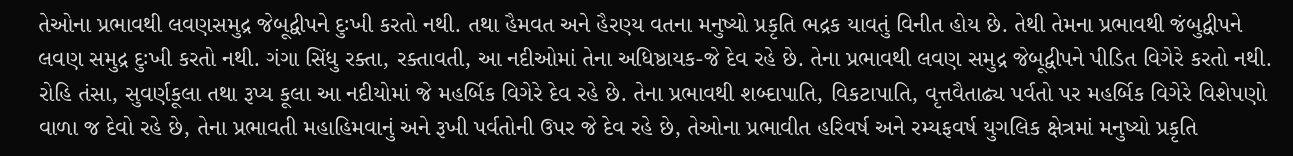તેઓના પ્રભાવથી લવણસમુદ્ર જેબૂદ્વીપને દુઃખી કરતો નથી. તથા હૈમવત અને હૈરણ્ય વતના મનુષ્યો પ્રકૃતિ ભદ્રક યાવતું વિનીત હોય છે. તેથી તેમના પ્રભાવથી જંબુદ્વીપને લવણ સમુદ્ર દુઃખી કરતો નથી. ગંગા સિંધુ રક્તા, રક્તાવતી, આ નદીઓમાં તેના અધિષ્ઠાયક-જે દેવ રહે છે. તેના પ્રભાવથી લવણ સમુદ્ર જેબૂદ્વીપને પીડિત વિગેરે કરતો નથી. રોહિ તંસા, સુવર્ણકૂલા તથા રૂપ્ય કૂલા આ નદીયોમાં જે મહર્બિક વિગેરે દેવ રહે છે. તેના પ્રભાવથી શબ્દાપાતિ, વિકટાપાતિ, વૃત્તવૈતાઢ્ય પર્વતો પર મહર્બિક વિગેરે વિશેપણો વાળા જ દેવો રહે છે, તેના પ્રભાવતી મહાહિમવાનું અને રૂખી પર્વતોની ઉપર જે દેવ રહે છે, તેઓના પ્રભાવીત હરિવર્ષ અને રમ્યફવર્ષ યુગલિક ક્ષેત્રમાં મનુષ્યો પ્રકૃતિ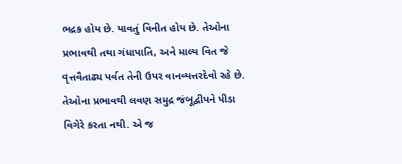ભદ્રક હોય છે. યાવતું વિનીત હોય છે. તેઓના પ્રભાવથી તથા ગંધાપાતિ, અને માલ્ય વિત જે વૃત્તવૈતાઢ્ય પર્વત તેની ઉપર વાનવ્યત્તરદેવો રહે છે. તેઓના પ્રભાવથી લવણ સમુદ્ર જંબૂદ્વીપને પીડા વિગેરે કરતા નથી. એ જ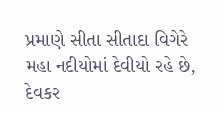પ્રમાણે સીતા સીતાદા વિગેરે મહા નદીયોમાં દેવીયો રહે છે, દેવકર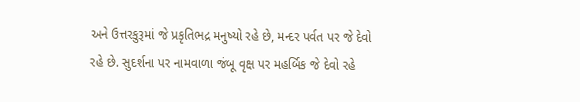અને ઉત્તરકુરૂમાં જે પ્રકૃતિભદ્ર મનુષ્યો રહે છે, મન્દર પર્વત પર જે દેવો રહે છે. સુદર્શના પર નામવાળા જંબૂ વૃક્ષ પર મહર્બિક જે દેવો રહે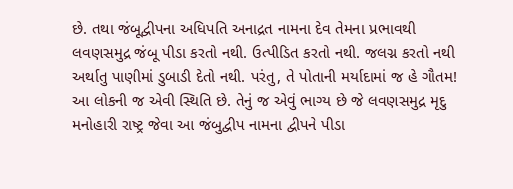છે. તથા જંબૂદ્વીપના અધિપતિ અનાદ્રત નામના દેવ તેમના પ્રભાવથી લવણસમુદ્ર જંબૂ પીડા કરતો નથી. ઉત્પીડિત કરતો નથી. જલગ્ન કરતો નથી અર્થાતુ પાણીમાં ડુબાડી દેતો નથી. પરંતુ, તે પોતાની મર્યાદામાં જ હે ગૌતમ! આ લોકની જ એવી સ્થિતિ છે. તેનું જ એવું ભાગ્ય છે જે લવણસમુદ્ર મૃદુ મનોહારી રાષ્ટ્ર જેવા આ જંબુદ્વીપ નામના દ્વીપને પીડા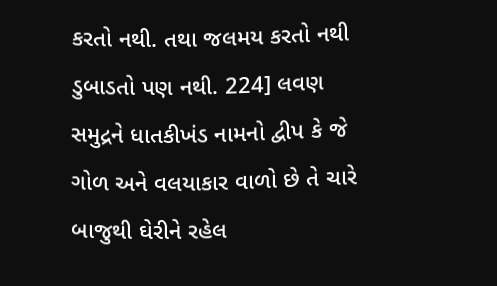કરતો નથી. તથા જલમય કરતો નથી ડુબાડતો પણ નથી. 224] લવણ સમુદ્રને ધાતકીખંડ નામનો દ્વીપ કે જે ગોળ અને વલયાકાર વાળો છે તે ચારે બાજુથી ઘેરીને રહેલ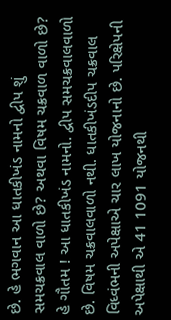છે. હે ભગવાન આ ધાતકીખંડ નામનો દ્વીપ શું સમચક્રવાલ વાળો છે? અથવા વિષમ ચક્રવાળ વાળો છે? હે ગૌતમ ! આ ધાતકીખંડ નામનો. દ્વીપ સમચક્રવાલવાળો છે. વિષમ ચક્રવાલવાળો નથી. ધાતકીખંડદીપ ચક્રવાલ વિધ્વંભની અપેક્ષાએ ચાર લાખ યોજનાનો છે. પરિક્ષેપની અપેક્ષાથી એ 41 1091 યોજનથી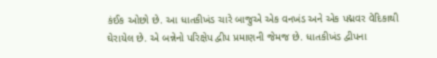કંઈક ઓછો છે. આ ધાતકીખંડ ચારે બાજુએ એક વનખંડ અને એક પદ્મવર વેદિકાથી ઘેરાયેલ છે. એ બન્નેનો પરિક્ષેપ દ્વીપ પ્રમાણની જેમજ છે. ધાતકીખંડ દ્વીપના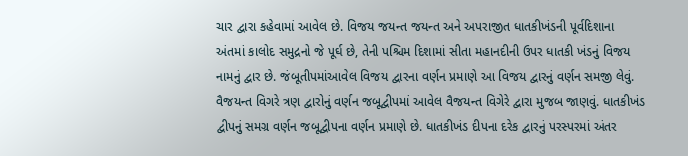ચાર દ્વારા કહેવામાં આવેલ છે. વિજય જયન્ત જયન્ત અને અપરાજીત ધાતકીખંડની પૂર્વદિશાના અંતમાં કાલોદ સમુદ્રનો જે પૂર્ઘ છે, તેની પશ્ચિમ દિશામાં સીતા મહાનદીની ઉપર ધાતકી ખંડનું વિજય નામનું દ્વાર છે. જંબૂતીપમાંઆવેલ વિજય દ્વારના વર્ણન પ્રમાણે આ વિજય દ્વારનું વર્ણન સમજી લેવું. વૈજયન્ત વિગરે ત્રણ દ્વારોનું વર્ણન જબૂદ્વીપમાં આવેલ વૈજયન્ત વિગેરે દ્વારા મુજબ જાણવું. ધાતકીખંડ દ્વીપનું સમગ્ર વર્ણન જબૂદ્વીપના વર્ણન પ્રમાણે છે. ધાતકીખંડ દીપના દરેક દ્વારનું પરસ્પરમાં અંતર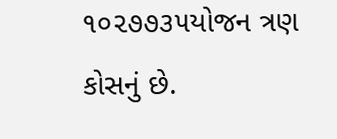૧૦૨૭૭૩૫યોજન ત્રણ કોસનું છે.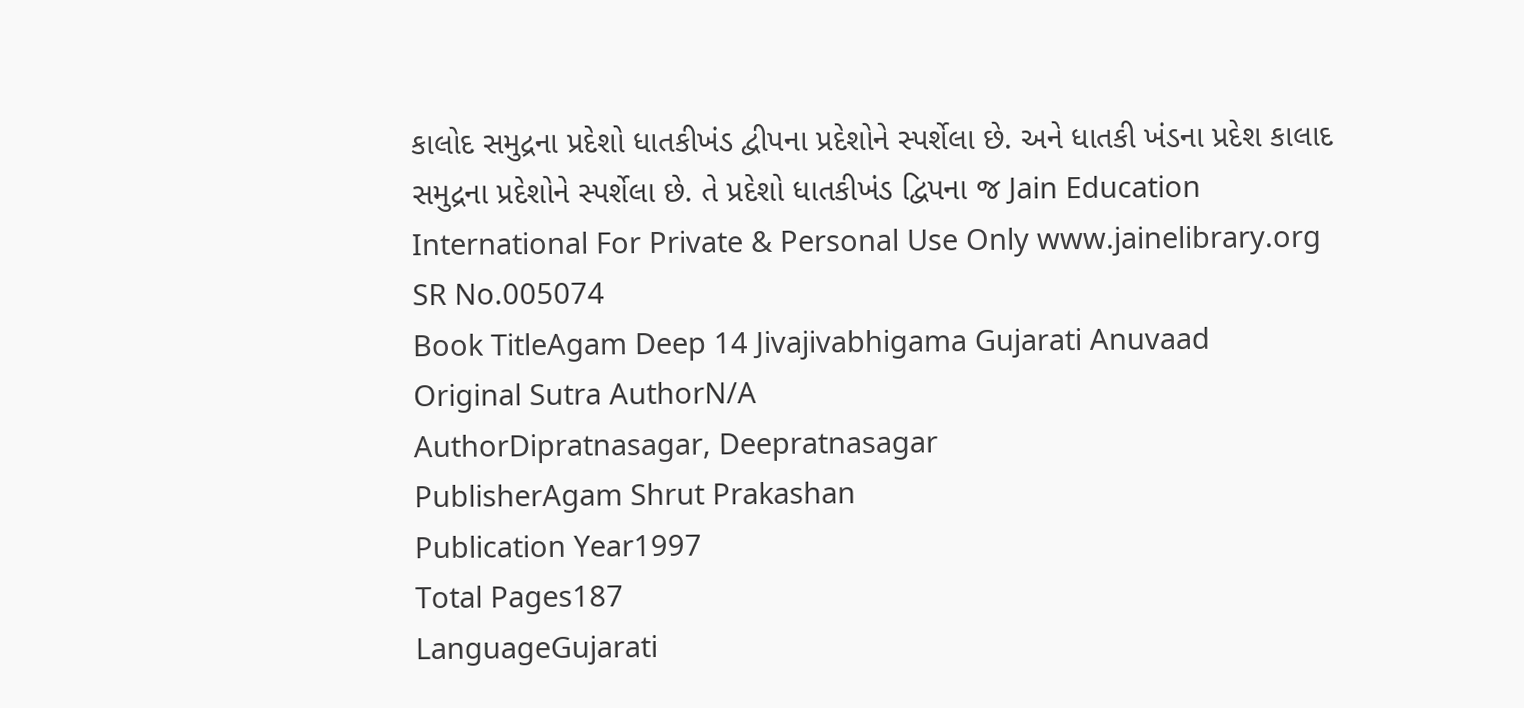કાલોદ સમુદ્રના પ્રદેશો ધાતકીખંડ દ્વીપના પ્રદેશોને સ્પર્શેલા છે. અને ધાતકી ખંડના પ્રદેશ કાલાદ સમુદ્રના પ્રદેશોને સ્પર્શેલા છે. તે પ્રદેશો ધાતકીખંડ દ્વિપના જ Jain Education International For Private & Personal Use Only www.jainelibrary.org
SR No.005074
Book TitleAgam Deep 14 Jivajivabhigama Gujarati Anuvaad
Original Sutra AuthorN/A
AuthorDipratnasagar, Deepratnasagar
PublisherAgam Shrut Prakashan
Publication Year1997
Total Pages187
LanguageGujarati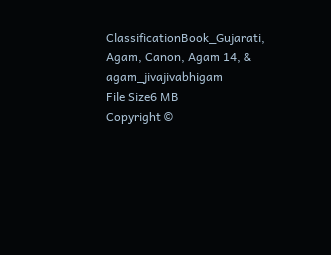ClassificationBook_Gujarati, Agam, Canon, Agam 14, & agam_jivajivabhigam
File Size6 MB
Copyright ©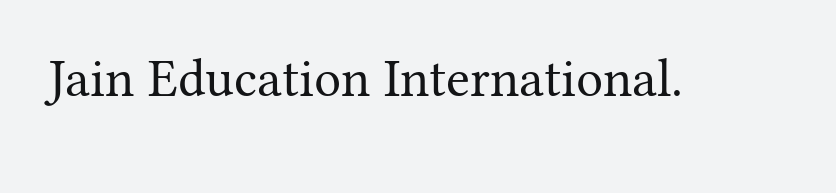Jain Education International.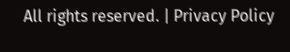All rights reserved. | Privacy Policy